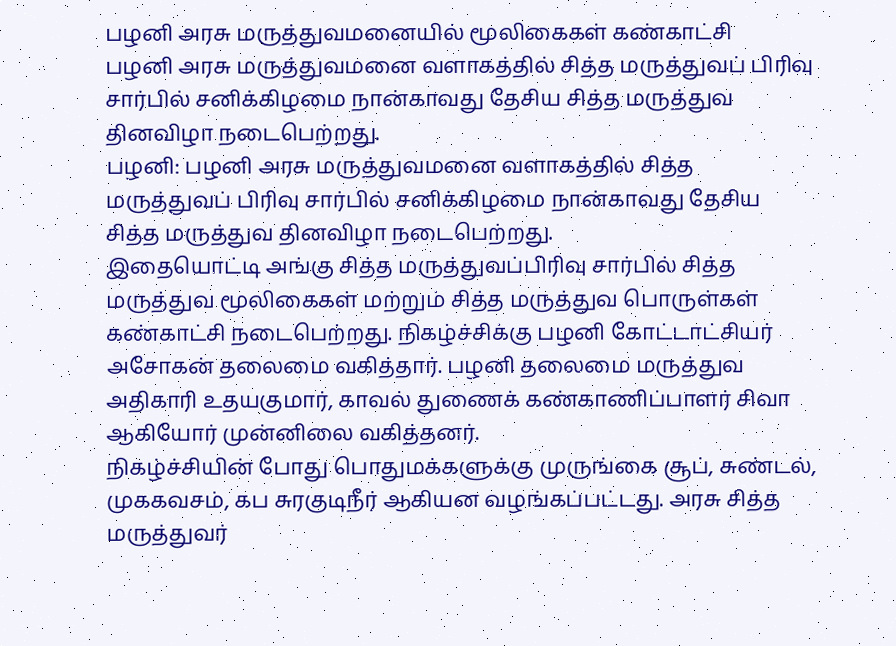பழனி அரசு மருத்துவமனையில் மூலிகைகள் கண்காட்சி
பழனி அரசு மருத்துவமனை வளாகத்தில் சித்த மருத்துவப் பிரிவு சார்பில் சனிக்கிழமை நான்காவது தேசிய சித்த மருத்துவ தினவிழா நடைபெற்றது.
பழனி: பழனி அரசு மருத்துவமனை வளாகத்தில் சித்த மருத்துவப் பிரிவு சார்பில் சனிக்கிழமை நான்காவது தேசிய சித்த மருத்துவ தினவிழா நடைபெற்றது.
இதையொட்டி அங்கு சித்த மருத்துவப்பிரிவு சார்பில் சித்த மருத்துவ மூலிகைகள் மற்றும் சித்த மருத்துவ பொருள்கள் கண்காட்சி நடைபெற்றது. நிகழ்ச்சிக்கு பழனி கோட்டாட்சியர் அசோகன் தலைமை வகித்தார். பழனி தலைமை மருத்துவ அதிகாரி உதயகுமார், காவல் துணைக் கண்காணிப்பாளர் சிவா ஆகியோர் முன்னிலை வகித்தனர்.
நிகழ்ச்சியின் போது பொதுமக்களுக்கு முருங்கை சூப், சுண்டல், முககவசம், கப சுரகுடிநீர் ஆகியன வழங்கப்பட்டது. அரசு சித்த மருத்துவர்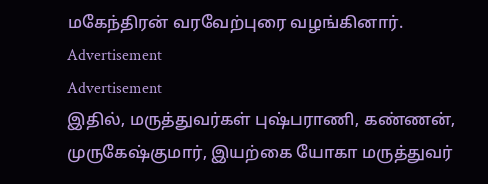மகேந்திரன் வரவேற்புரை வழங்கினார்.
Advertisement
Advertisement
இதில், மருத்துவர்கள் புஷ்பராணி, கண்ணன், முருகேஷ்குமார், இயற்கை யோகா மருத்துவர்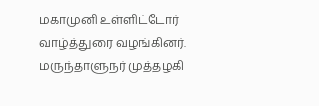மகாமுனி உள்ளிட்டோர் வாழ்த்துரை வழங்கினர். மருந்தாளுநர் முத்தழகி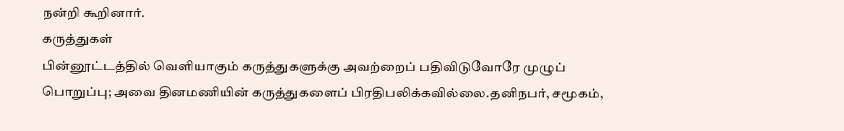நன்றி கூறினார்.
கருத்துகள்
பின்னூட்டத்தில் வெளியாகும் கருத்துகளுக்கு அவற்றைப் பதிவிடுவோரே முழுப் பொறுப்பு; அவை தினமணியின் கருத்துகளைப் பிரதிபலிக்கவில்லை.தனிநபர், சமூகம்,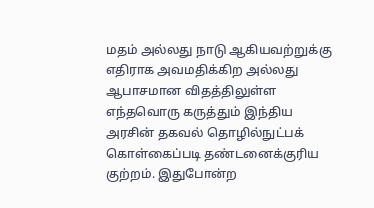மதம் அல்லது நாடு ஆகியவற்றுக்கு எதிராக அவமதிக்கிற அல்லது ஆபாசமான விதத்திலுள்ள எந்தவொரு கருத்தும் இந்திய அரசின் தகவல் தொழில்நுட்பக் கொள்கைப்படி தண்டனைக்குரிய குற்றம். இதுபோன்ற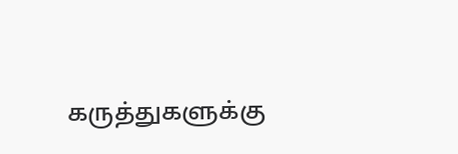கருத்துகளுக்கு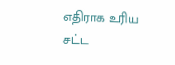எதிராக உரிய சட்ட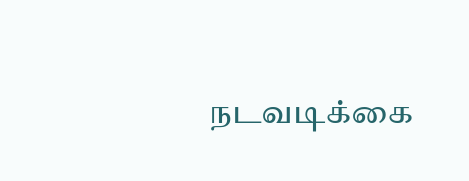நடவடிக்கை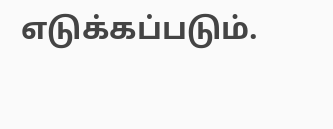எடுக்கப்படும்.